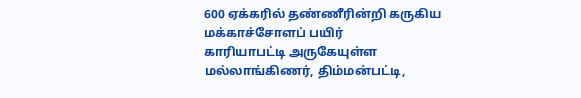600 ஏக்கரில் தண்ணீரின்றி கருகிய மக்காச்சோளப் பயிர்
காரியாபட்டி அருகேயுள்ள மல்லாங்கிணர், திம்மன்பட்டி,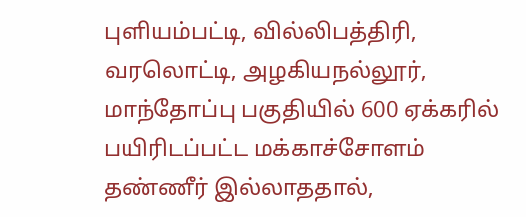புளியம்பட்டி, வில்லிபத்திரி, வரலொட்டி, அழகியநல்லூர், மாந்தோப்பு பகுதியில் 600 ஏக்கரில் பயிரிடப்பட்ட மக்காச்சோளம் தண்ணீர் இல்லாததால்,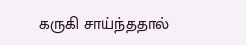கருகி சாய்ந்ததால்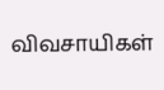விவசாயிகள்